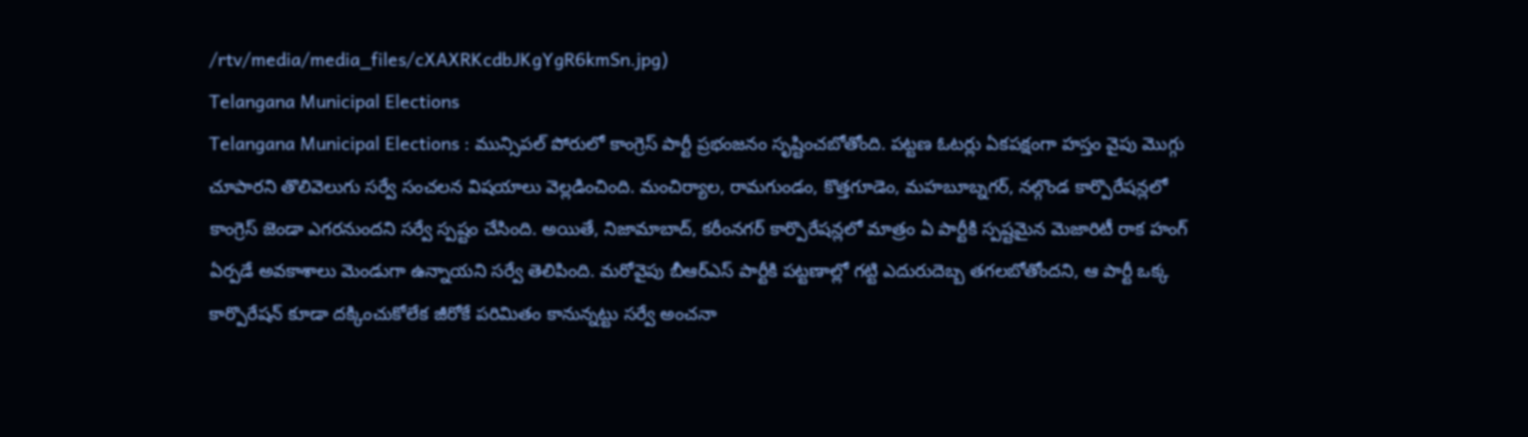/rtv/media/media_files/cXAXRKcdbJKgYgR6kmSn.jpg)
Telangana Municipal Elections
Telangana Municipal Elections : మున్సిపల్ పోరులో కాంగ్రెస్ పార్టీ ప్రభంజనం సృష్టించబోతోంది. పట్టణ ఓటర్లు ఏకపక్షంగా హస్తం వైపు మొగ్గు చూపారని తొలివెలుగు సర్వే సంచలన విషయాలు వెల్లడించింది. మంచిర్యాల, రామగుండం, కొత్తగూడెం, మహబూబ్నగర్, నల్గొండ కార్పొరేషన్లలో కాంగ్రెస్ జెండా ఎగరనుందని సర్వే స్పష్టం చేసింది. అయితే, నిజామాబాద్, కరీంనగర్ కార్పొరేషన్లలో మాత్రం ఏ పార్టీకి స్పష్టమైన మెజారిటీ రాక హంగ్ ఏర్పడే అవకాశాలు మెండుగా ఉన్నాయని సర్వే తెలిపింది. మరోవైపు బీఆర్ఎస్ పార్టీకి పట్టణాల్లో గట్టి ఎదురుదెబ్బ తగలబోతోందని, ఆ పార్టీ ఒక్క కార్పొరేషన్ కూడా దక్కించుకోలేక జీరోకే పరిమితం కానున్నట్టు సర్వే అంచనా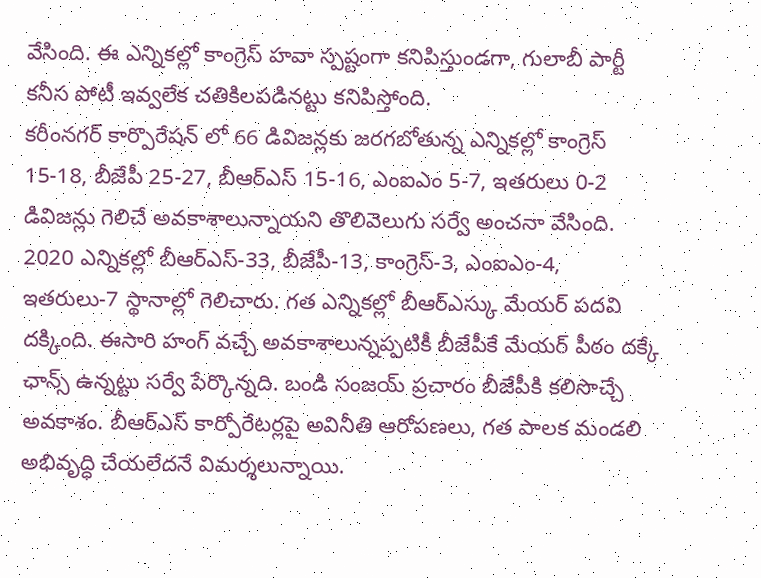వేసింది. ఈ ఎన్నికల్లో కాంగ్రెస్ హవా స్పష్టంగా కనిపిస్తుండగా, గులాబీ పార్టీ కనీస పోటీ ఇవ్వలేక చతికిలపడినట్టు కనిపిస్తోంది.
కరీంనగర్ కార్పొరేషన్ లో 66 డివిజన్లకు జరగబోతున్న ఎన్నికల్లో కాంగ్రెస్ 15-18, బీజేపీ 25-27, బీఆర్ఎస్ 15-16, ఎంఐఎం 5-7, ఇతరులు 0-2 డివిజన్లు గెలిచే అవకాశాలున్నాయని తొలివెలుగు సర్వే అంచనా వేసింది. 2020 ఎన్నికల్లో బీఆర్ఎస్-33, బీజేపీ-13, కాంగ్రెస్-3, ఎంఐఎం-4, ఇతరులు-7 స్థానాల్లో గెలిచారు. గత ఎన్నికల్లో బీఆర్ఎస్కు మేయర్ పదవి దక్కింది. ఈసారి హంగ్ వచ్చే అవకాశాలున్నప్పటికీ బీజేపీకే మేయర్ పీఠం దక్కే ఛాన్స్ ఉన్నట్టు సర్వే పేర్కొన్నది. బండి సంజయ్ ప్రచారం బీజేపీకి కలిసొచ్చే అవకాశం. బీఆర్ఎస్ కార్పోరేటర్లపై అవినీతి ఆరోపణలు, గత పాలక మండలి అభివృద్ధి చేయలేదనే విమర్శలున్నాయి.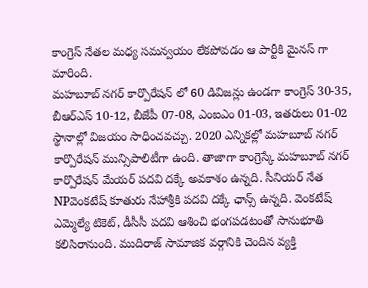కాంగ్రెస్ నేతల మధ్య సమన్వయం లేకపోవడం ఆ పార్టీకి మైనస్ గా మారింది.
మహబూబ్ నగర్ కార్పొరేషన్ లో 60 డివిజన్లు ఉండగా కాంగ్రెస్ 30-35, బీఆర్ఎస్ 10-12, బీజేపీ 07-08, ఎంఐఎం 01-03, ఇతరులు 01-02 స్థానాల్లో విజయం సాధించవచ్చు. 2020 ఎన్నికల్లో మహబూబ్ నగర్ కార్పొరేషన్ మున్సిపాలిటీగా ఉంది. తాజాగా కాంగ్రెస్కే మహబూబ్ నగర్ కార్పొరేషన్ మేయర్ పదవి దక్కే అవకాశం ఉన్నది. సీనియర్ నేత NPవెంకటేష్ కూతురు నేహాశ్రీకి పదవి దక్కే ఛాన్స్ ఉన్నది. వెంకటేష్ ఎమ్మెల్యే టికెట్, డీసీసీ పదవి ఆశించి భంగపడటంతో సానుభూతి కలిసిరానుంది. ముదిరాజ్ సామాజిక వర్గానికి చెందిన వ్యక్తి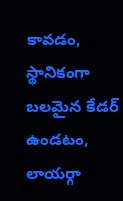కావడం, స్థానికంగా బలమైన కేడర్ ఉండటం, లాయర్గా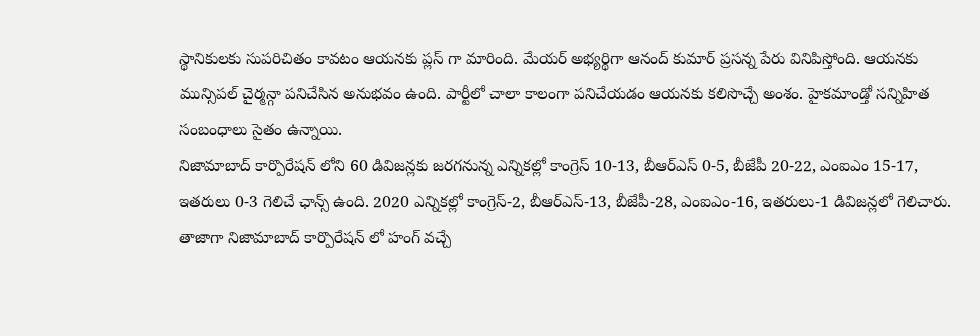స్థానికులకు సుపరిచితం కావటం ఆయనకు ప్లస్ గా మారింది. మేయర్ అభ్యర్థిగా ఆనంద్ కుమార్ ప్రసన్న పేరు వినిపిస్తోంది. ఆయనకు మున్సిపల్ చైర్మన్గా పనిచేసిన అనుభవం ఉంది. పార్టీలో చాలా కాలంగా పనిచేయడం ఆయనకు కలిసొచ్చే అంశం. హైకమాండ్తో సన్నిహిత సంబంధాలు సైతం ఉన్నాయి.
నిజామాబాద్ కార్పొరేషన్ లోని 60 డివిజన్లకు జరగనున్న ఎన్నికల్లో కాంగ్రెస్ 10-13, బీఆర్ఎస్ 0-5, బీజేపీ 20-22, ఎంఐఎం 15-17, ఇతరులు 0-3 గెలిచే ఛాన్స్ ఉంది. 2020 ఎన్నికల్లో కాంగ్రెస్-2, బీఆర్ఎస్-13, బీజేపీ-28, ఎంఐఎం-16, ఇతరులు-1 డివిజన్లలో గెలిచారు. తాజాగా నిజామాబాద్ కార్పొరేషన్ లో హంగ్ వచ్చే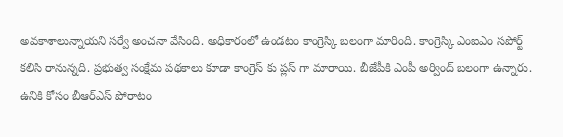అవకాశాలున్నాయని సర్వే అంచనా వేసింది. అధికారంలో ఉండటం కాంగ్రెస్కి బలంగా మారింది. కాంగ్రెస్కి ఎంఐఎం సపోర్ట్ కలిసి రానున్నది. ప్రభుత్వ సంక్షేమ పథకాలు కూడా కాంగ్రెస్ కు ప్లస్ గా మారాయి. బీజేపీకి ఎంపీ అర్వింద్ బలంగా ఉన్నారు. ఉనికి కోసం బీఆర్ఎస్ పోరాటం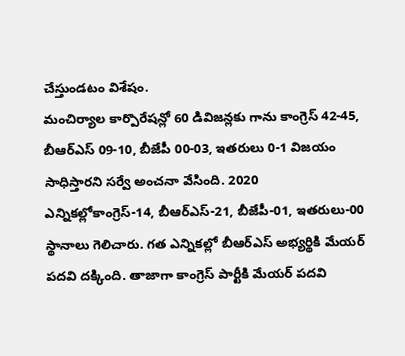చేస్తుండటం విశేషం.
మంచిర్యాల కార్పొరేషన్లో 60 డివిజన్లకు గాను కాంగ్రెస్ 42-45, బీఆర్ఎస్ 09-10, బీజేపీ 00-03, ఇతరులు 0-1 విజయం సాధిస్తారని సర్వే అంచనా వేసింది. 2020 ఎన్నికల్లోకాంగ్రెస్-14, బీఆర్ఎస్-21, బీజేపీ-01, ఇతరులు-00 స్థానాలు గెలిచారు. గత ఎన్నికల్లో బీఆర్ఎస్ అభ్యర్థికి మేయర్ పదవి దక్కింది. తాజాగా కాంగ్రెస్ పార్టీకి మేయర్ పదవి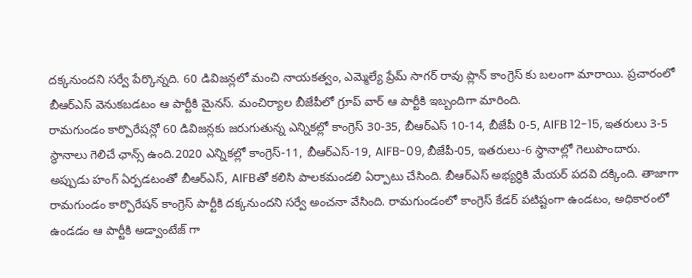దక్కనుందని సర్వే పేర్కొన్నది. 60 డివిజన్లలో మంచి నాయకత్వం, ఎమ్మెల్యే ప్రేమ్ సాగర్ రావు ప్లాన్ కాంగ్రెస్ కు బలంగా మారాయి. ప్రచారంలో బీఆర్ఎస్ వెనుకబడటం ఆ పార్టీకి మైనస్. మంచిర్యాల బీజేపీలో గ్రూప్ వార్ ఆ పార్టీకి ఇబ్బందిగా మారింది.
రామగుండం కార్పొరేషన్లో 60 డివిజన్లకు జరుగుతున్న ఎన్నికల్లో కాంగ్రెస్ 30-35, బీఆర్ఎస్ 10-14, బీజేపీ 0-5, AIFB 12-15, ఇతరులు 3-5 స్థానాలు గెలిచే ఛాన్స్ ఉంది.2020 ఎన్నికల్లో కాంగ్రెస్-11, బీఆర్ఎస్-19, AIFB-09, బీజేపీ-05, ఇతరులు-6 స్థానాల్లో గెలుపొందారు. అప్పుడు హంగ్ ఏర్పడటంతో బీఆర్ఎస్, AIFBతో కలిసి పాలకమండలి ఏర్పాటు చేసింది. బీఆర్ఎస్ అభ్యర్థికి మేయర్ పదవి దక్కింది. తాజాగా రామగుండం కార్పొరేషన్ కాంగ్రెస్ పార్టీకి దక్కనుందని సర్వే అంచనా వేసింది. రామగుండంలో కాంగ్రెస్ కేడర్ పటిష్టంగా ఉండటం, అధికారంలో ఉండడం ఆ పార్టీకి అడ్వాంటేజ్ గా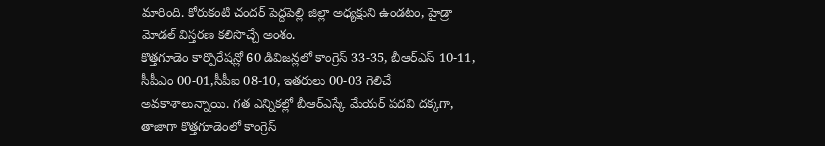మారింది. కోరుకంటి చందర్ పెద్దపెల్లి జిల్లా అధ్యక్షుని ఉండటం, హైడ్రా మోడల్ విస్తరణ కలిసొచ్చే అంశం.
కొత్తగూడెం కార్పొరేషన్లో 60 డివిజన్లలో కాంగ్రెస్ 33-35, బీఆర్ఎస్ 10-11, సీపీఎం 00-01,సీపీఐ 08-10, ఇతరులు 00-03 గెలిచే అవకాశాలున్నాయి. గత ఎన్నికల్లో బీఆర్ఎస్కే మేయర్ పదవి దక్కగా, తాజాగా కొత్తగూడెంలో కాంగ్రెస్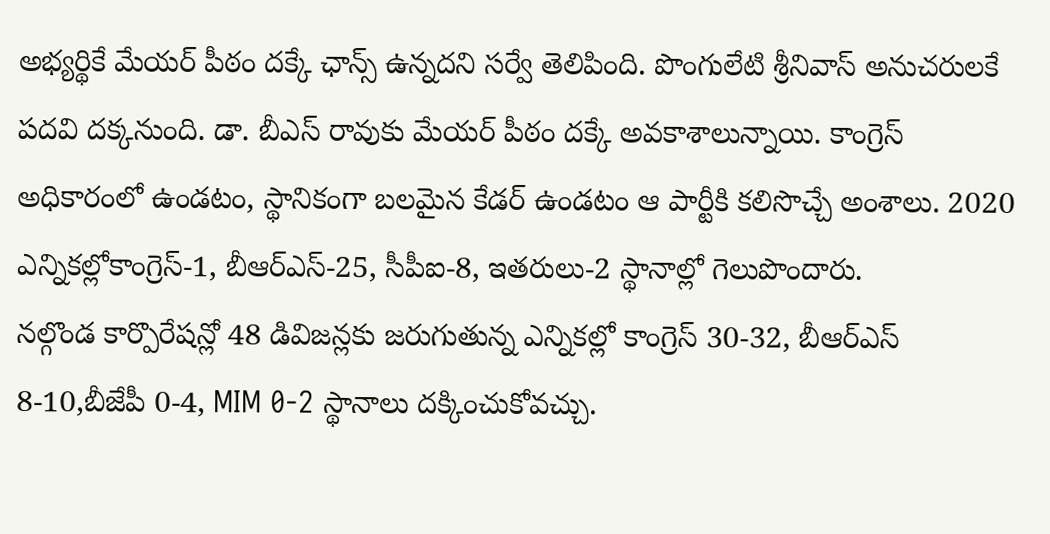అభ్యర్థికే మేయర్ పీఠం దక్కే ఛాన్స్ ఉన్నదని సర్వే తెలిపింది. పొంగులేటి శ్రీనివాస్ అనుచరులకే పదవి దక్కనుంది. డా. బీఎస్ రావుకు మేయర్ పీఠం దక్కే అవకాశాలున్నాయి. కాంగ్రెస్ అధికారంలో ఉండటం, స్థానికంగా బలమైన కేడర్ ఉండటం ఆ పార్టీకి కలిసొచ్చే అంశాలు. 2020 ఎన్నికల్లోకాంగ్రెస్-1, బీఆర్ఎస్-25, సీపీఐ-8, ఇతరులు-2 స్థానాల్లో గెలుపొందారు.
నల్గొండ కార్పొరేషన్లో 48 డివిజన్లకు జరుగుతున్న ఎన్నికల్లో కాంగ్రెస్ 30-32, బీఆర్ఎస్ 8-10,బీజేపీ 0-4, MIM 0-2 స్థానాలు దక్కించుకోవచ్చు.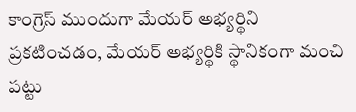కాంగ్రెస్ ముందుగా మేయర్ అభ్యర్థిని ప్రకటించడం, మేయర్ అభ్యర్థికి స్థానికంగా మంచి పట్టు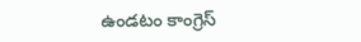ఉండటం కాంగ్రెస్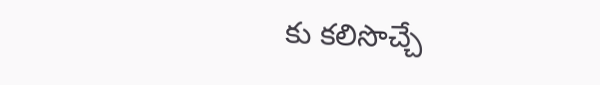కు కలిసొచ్చే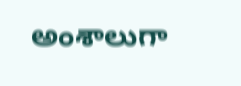అంశాలుగా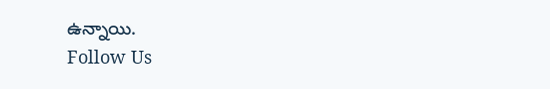ఉన్నాయి.
Follow Us